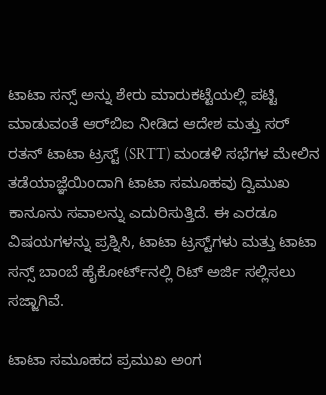ಟಾಟಾ ಸನ್ಸ್ ಅನ್ನು ಶೇರು ಮಾರುಕಟ್ಟೆಯಲ್ಲಿ ಪಟ್ಟಿ ಮಾಡುವಂತೆ ಆರ್‌ಬಿಐ ನೀಡಿದ ಆದೇಶ ಮತ್ತು ಸರ್ ರತನ್ ಟಾಟಾ ಟ್ರಸ್ಟ್ (SRTT) ಮಂಡಳಿ ಸಭೆಗಳ ಮೇಲಿನ ತಡೆಯಾಜ್ಞೆಯಿಂದಾಗಿ ಟಾಟಾ ಸಮೂಹವು ದ್ವಿಮುಖ ಕಾನೂನು ಸವಾಲನ್ನು ಎದುರಿಸುತ್ತಿದೆ. ಈ ಎರಡೂ ವಿಷಯಗಳನ್ನು ಪ್ರಶ್ನಿಸಿ, ಟಾಟಾ ಟ್ರಸ್ಟ್‌ಗಳು ಮತ್ತು ಟಾಟಾ ಸನ್ಸ್ ಬಾಂಬೆ ಹೈಕೋರ್ಟ್‌ನಲ್ಲಿ ರಿಟ್ ಅರ್ಜಿ ಸಲ್ಲಿಸಲು ಸಜ್ಜಾಗಿವೆ.

ಟಾಟಾ ಸಮೂಹದ ಪ್ರಮುಖ ಅಂಗ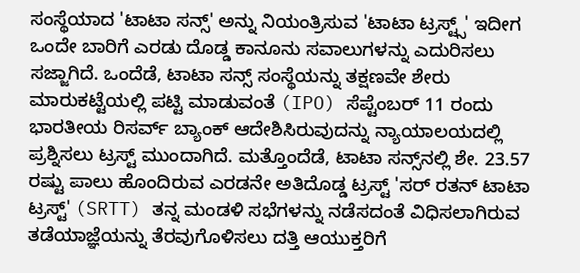ಸಂಸ್ಥೆಯಾದ 'ಟಾಟಾ ಸನ್ಸ್' ಅನ್ನು ನಿಯಂತ್ರಿಸುವ 'ಟಾಟಾ ಟ್ರಸ್ಟ್ಸ್' ಇದೀಗ ಒಂದೇ ಬಾರಿಗೆ ಎರಡು ದೊಡ್ಡ ಕಾನೂನು ಸವಾಲುಗಳನ್ನು ಎದುರಿಸಲು ಸಜ್ಜಾಗಿದೆ. ಒಂದೆಡೆ, ಟಾಟಾ ಸನ್ಸ್ ಸಂಸ್ಥೆಯನ್ನು ತಕ್ಷಣವೇ ಶೇರು ಮಾರುಕಟ್ಟೆಯಲ್ಲಿ ಪಟ್ಟಿ ಮಾಡುವಂತೆ (IPO) ಸೆಪ್ಟೆಂಬರ್ 11 ರಂದು ಭಾರತೀಯ ರಿಸರ್ವ್ ಬ್ಯಾಂಕ್ ಆದೇಶಿಸಿರುವುದನ್ನು ನ್ಯಾಯಾಲಯದಲ್ಲಿ ಪ್ರಶ್ನಿಸಲು ಟ್ರಸ್ಟ್ ಮುಂದಾಗಿದೆ. ಮತ್ತೊಂದೆಡೆ, ಟಾಟಾ ಸನ್ಸ್‌ನಲ್ಲಿ ಶೇ. 23.57 ರಷ್ಟು ಪಾಲು ಹೊಂದಿರುವ ಎರಡನೇ ಅತಿದೊಡ್ಡ ಟ್ರಸ್ಟ್ 'ಸರ್ ರತನ್ ಟಾಟಾ ಟ್ರಸ್ಟ್' (SRTT) ತನ್ನ ಮಂಡಳಿ ಸಭೆಗಳನ್ನು ನಡೆಸದಂತೆ ವಿಧಿಸಲಾಗಿರುವ ತಡೆಯಾಜ್ಞೆಯನ್ನು ತೆರವುಗೊಳಿಸಲು ದತ್ತಿ ಆಯುಕ್ತರಿಗೆ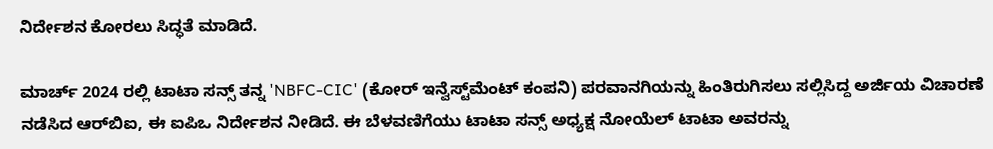ನಿರ್ದೇಶನ ಕೋರಲು ಸಿದ್ಧತೆ ಮಾಡಿದೆ.

ಮಾರ್ಚ್ 2024 ರಲ್ಲಿ ಟಾಟಾ ಸನ್ಸ್ ತನ್ನ 'NBFC-CIC' (ಕೋರ್ ಇನ್ವೆಸ್ಟ್‌ಮೆಂಟ್ ಕಂಪನಿ) ಪರವಾನಗಿಯನ್ನು ಹಿಂತಿರುಗಿಸಲು ಸಲ್ಲಿಸಿದ್ದ ಅರ್ಜಿಯ ವಿಚಾರಣೆ ನಡೆಸಿದ ಆರ್‌ಬಿಐ, ಈ ಐಪಿಒ ನಿರ್ದೇಶನ ನೀಡಿದೆ. ಈ ಬೆಳವಣಿಗೆಯು ಟಾಟಾ ಸನ್ಸ್ ಅಧ್ಯಕ್ಷ ನೋಯೆಲ್ ಟಾಟಾ ಅವರನ್ನು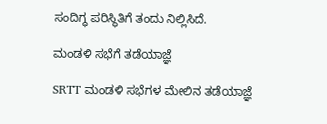ಸಂದಿಗ್ಧ ಪರಿಸ್ಥಿತಿಗೆ ತಂದು ನಿಲ್ಲಿಸಿದೆ.

ಮಂಡಳಿ ಸಭೆಗೆ ತಡೆಯಾಜ್ಞೆ

SRTT ಮಂಡಳಿ ಸಭೆಗಳ ಮೇಲಿನ ತಡೆಯಾಜ್ಞೆ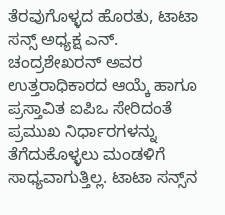ತೆರವುಗೊಳ್ಳದ ಹೊರತು, ಟಾಟಾ ಸನ್ಸ್ ಅಧ್ಯಕ್ಷ ಎನ್. ಚಂದ್ರಶೇಖರನ್ ಅವರ ಉತ್ತರಾಧಿಕಾರದ ಆಯ್ಕೆ ಹಾಗೂ ಪ್ರಸ್ತಾವಿತ ಐಪಿಒ ಸೇರಿದಂತೆ ಪ್ರಮುಖ ನಿರ್ಧಾರಗಳನ್ನು ತೆಗೆದುಕೊಳ್ಳಲು ಮಂಡಳಿಗೆ ಸಾಧ್ಯವಾಗುತ್ತಿಲ್ಲ. ಟಾಟಾ ಸನ್ಸ್‌ನ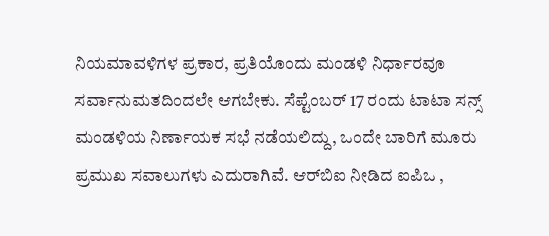ನಿಯಮಾವಳಿಗಳ ಪ್ರಕಾರ, ಪ್ರತಿಯೊಂದು ಮಂಡಳಿ ನಿರ್ಧಾರವೂ ಸರ್ವಾನುಮತದಿಂದಲೇ ಆಗಬೇಕು. ಸೆಪ್ಟೆಂಬರ್ 17 ರಂದು ಟಾಟಾ ಸನ್ಸ್ ಮಂಡಳಿಯ ನಿರ್ಣಾಯಕ ಸಭೆ ನಡೆಯಲಿದ್ದು, ಒಂದೇ ಬಾರಿಗೆ ಮೂರು ಪ್ರಮುಖ ಸವಾಲುಗಳು ಎದುರಾಗಿವೆ. ಆರ್‌ಬಿಐ ನೀಡಿದ ಐಪಿಒ ,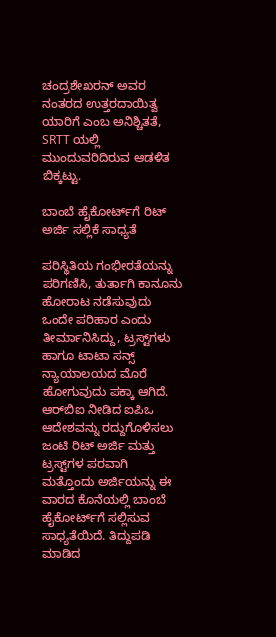ಚಂದ್ರಶೇಖರನ್ ಅವರ ನಂತರದ ಉತ್ತರದಾಯಿತ್ವ ಯಾರಿಗೆ ಎಂಬ ಅನಿಶ್ಚಿತತೆ, SRTT ಯಲ್ಲಿ ಮುಂದುವರಿದಿರುವ ಆಡಳಿತ ಬಿಕ್ಕಟ್ಟು.

ಬಾಂಬೆ ಹೈಕೋರ್ಟ್‌ಗೆ ರಿಟ್ ಅರ್ಜಿ ಸಲ್ಲಿಕೆ ಸಾಧ್ಯತೆ

ಪರಿಸ್ಥಿತಿಯ ಗಂಭೀರತೆಯನ್ನು ಪರಿಗಣಿಸಿ, ತುರ್ತಾಗಿ ಕಾನೂನು ಹೋರಾಟ ನಡೆಸುವುದು ಒಂದೇ ಪರಿಹಾರ ಎಂದು ತೀರ್ಮಾನಿಸಿದ್ದು, ಟ್ರಸ್ಟ್‌ಗಳು ಹಾಗೂ ಟಾಟಾ ಸನ್ಸ್ ನ್ಯಾಯಾಲಯದ ಮೊರೆ ಹೋಗುವುದು ಪಕ್ಕಾ ಆಗಿದೆ. ಆರ್‌ಬಿಐ ನೀಡಿದ ಐಪಿಒ ಆದೇಶವನ್ನು ರದ್ದುಗೊಳಿಸಲು ಜಂಟಿ ರಿಟ್ ಅರ್ಜಿ ಮತ್ತು ಟ್ರಸ್ಟ್‌ಗಳ ಪರವಾಗಿ ಮತ್ತೊಂದು ಅರ್ಜಿಯನ್ನು ಈ ವಾರದ ಕೊನೆಯಲ್ಲಿ ಬಾಂಬೆ ಹೈಕೋರ್ಟ್‌ಗೆ ಸಲ್ಲಿಸುವ ಸಾಧ್ಯತೆಯಿದೆ. ತಿದ್ದುಪಡಿ ಮಾಡಿದ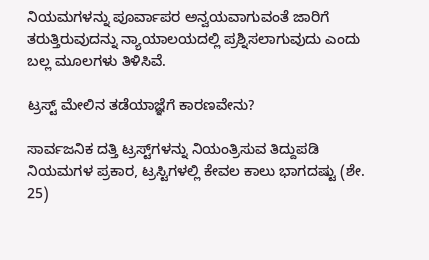ನಿಯಮಗಳನ್ನು ಪೂರ್ವಾಪರ ಅನ್ವಯವಾಗುವಂತೆ ಜಾರಿಗೆ ತರುತ್ತಿರುವುದನ್ನು ನ್ಯಾಯಾಲಯದಲ್ಲಿ ಪ್ರಶ್ನಿಸಲಾಗುವುದು ಎಂದು ಬಲ್ಲ ಮೂಲಗಳು ತಿಳಿಸಿವೆ.

ಟ್ರಸ್ಟ್ ಮೇಲಿನ ತಡೆಯಾಜ್ಞೆಗೆ ಕಾರಣವೇನು?

ಸಾರ್ವಜನಿಕ ದತ್ತಿ ಟ್ರಸ್ಟ್‌ಗಳನ್ನು ನಿಯಂತ್ರಿಸುವ ತಿದ್ದುಪಡಿ ನಿಯಮಗಳ ಪ್ರಕಾರ, ಟ್ರಸ್ಟಿಗಳಲ್ಲಿ ಕೇವಲ ಕಾಲು ಭಾಗದಷ್ಟು (ಶೇ. 25)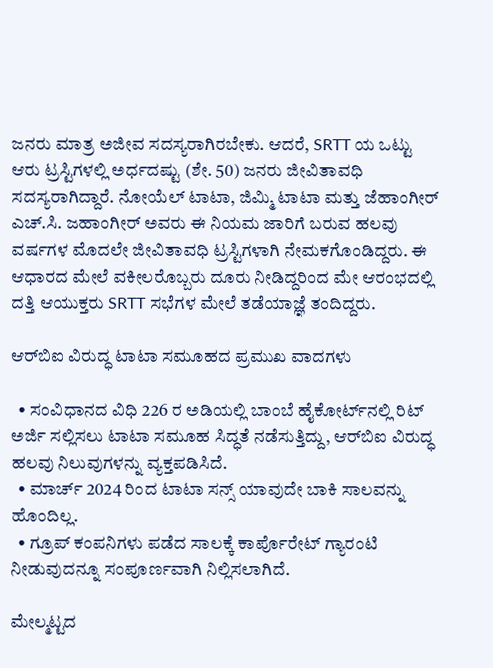ಜನರು ಮಾತ್ರ ಅಜೀವ ಸದಸ್ಯರಾಗಿರಬೇಕು. ಆದರೆ, SRTT ಯ ಒಟ್ಟು ಆರು ಟ್ರಸ್ಟಿಗಳಲ್ಲಿ ಅರ್ಧದಷ್ಟು (ಶೇ. 50) ಜನರು ಜೀವಿತಾವಧಿ ಸದಸ್ಯರಾಗಿದ್ದಾರೆ. ನೋಯೆಲ್ ಟಾಟಾ, ಜಿಮ್ಮಿ ಟಾಟಾ ಮತ್ತು ಜೆಹಾಂಗೀರ್ ಎಚ್.ಸಿ. ಜಹಾಂಗೀರ್ ಅವರು ಈ ನಿಯಮ ಜಾರಿಗೆ ಬರುವ ಹಲವು ವರ್ಷಗಳ ಮೊದಲೇ ಜೀವಿತಾವಧಿ ಟ್ರಸ್ಟಿಗಳಾಗಿ ನೇಮಕಗೊಂಡಿದ್ದರು. ಈ ಆಧಾರದ ಮೇಲೆ ವಕೀಲರೊಬ್ಬರು ದೂರು ನೀಡಿದ್ದರಿಂದ ಮೇ ಆರಂಭದಲ್ಲಿ ದತ್ತಿ ಆಯುಕ್ತರು SRTT ಸಭೆಗಳ ಮೇಲೆ ತಡೆಯಾಜ್ಞೆ ತಂದಿದ್ದರು.

ಆರ್‌ಬಿಐ ವಿರುದ್ಧ ಟಾಟಾ ಸಮೂಹದ ಪ್ರಮುಖ ವಾದಗಳು

  • ಸಂವಿಧಾನದ ವಿಧಿ 226 ರ ಅಡಿಯಲ್ಲಿ ಬಾಂಬೆ ಹೈಕೋರ್ಟ್‌ನಲ್ಲಿ ರಿಟ್ ಅರ್ಜಿ ಸಲ್ಲಿಸಲು ಟಾಟಾ ಸಮೂಹ ಸಿದ್ಧತೆ ನಡೆಸುತ್ತಿದ್ದು, ಆರ್‌ಬಿಐ ವಿರುದ್ಧ ಹಲವು ನಿಲುವುಗಳನ್ನು ವ್ಯಕ್ತಪಡಿಸಿದೆ.
  • ಮಾರ್ಚ್ 2024 ರಿಂದ ಟಾಟಾ ಸನ್ಸ್ ಯಾವುದೇ ಬಾಕಿ ಸಾಲವನ್ನು ಹೊಂದಿಲ್ಲ.
  • ಗ್ರೂಪ್ ಕಂಪನಿಗಳು ಪಡೆದ ಸಾಲಕ್ಕೆ ಕಾರ್ಪೊರೇಟ್ ಗ್ಯಾರಂಟಿ ನೀಡುವುದನ್ನೂ ಸಂಪೂರ್ಣವಾಗಿ ನಿಲ್ಲಿಸಲಾಗಿದೆ.

ಮೇಲ್ಮಟ್ಟದ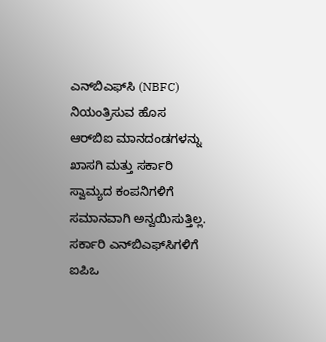ಎನ್‌ಬಿಎಫ್‌ಸಿ (NBFC) ನಿಯಂತ್ರಿಸುವ ಹೊಸ ಆರ್‌ಬಿಐ ಮಾನದಂಡಗಳನ್ನು ಖಾಸಗಿ ಮತ್ತು ಸರ್ಕಾರಿ ಸ್ವಾಮ್ಯದ ಕಂಪನಿಗಳಿಗೆ ಸಮಾನವಾಗಿ ಅನ್ವಯಿಸುತ್ತಿಲ್ಲ. ಸರ್ಕಾರಿ ಎನ್‌ಬಿಎಫ್‌ಸಿಗಳಿಗೆ ಐಪಿಒ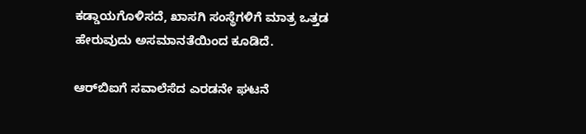ಕಡ್ಡಾಯಗೊಳಿಸದೆ, ಖಾಸಗಿ ಸಂಸ್ಥೆಗಳಿಗೆ ಮಾತ್ರ ಒತ್ತಡ ಹೇರುವುದು ಅಸಮಾನತೆಯಿಂದ ಕೂಡಿದೆ.

ಆರ್‌ಬಿಐಗೆ ಸವಾಲೆಸೆದ ಎರಡನೇ ಘಟನೆ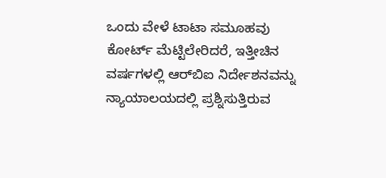ಒಂದು ವೇಳೆ ಟಾಟಾ ಸಮೂಹವು ಕೋರ್ಟ್ ಮೆಟ್ಟಿಲೇರಿದರೆ, ಇತ್ತೀಚಿನ ವರ್ಷಗಳಲ್ಲಿ ಆರ್‌ಬಿಐ ನಿರ್ದೇಶನವನ್ನು ನ್ಯಾಯಾಲಯದಲ್ಲಿ ಪ್ರಶ್ನಿಸುತ್ತಿರುವ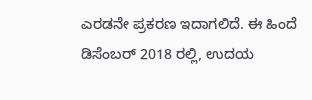ಎರಡನೇ ಪ್ರಕರಣ ಇದಾಗಲಿದೆ. ಈ ಹಿಂದೆ ಡಿಸೆಂಬರ್ 2018 ರಲ್ಲಿ, ಉದಯ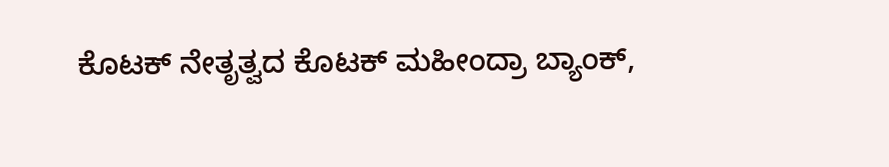ಕೊಟಕ್ ನೇತೃತ್ವದ ಕೊಟಕ್ ಮಹೀಂದ್ರಾ ಬ್ಯಾಂಕ್,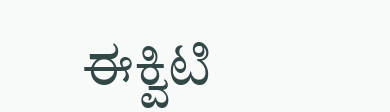ಈಕ್ವಿಟಿ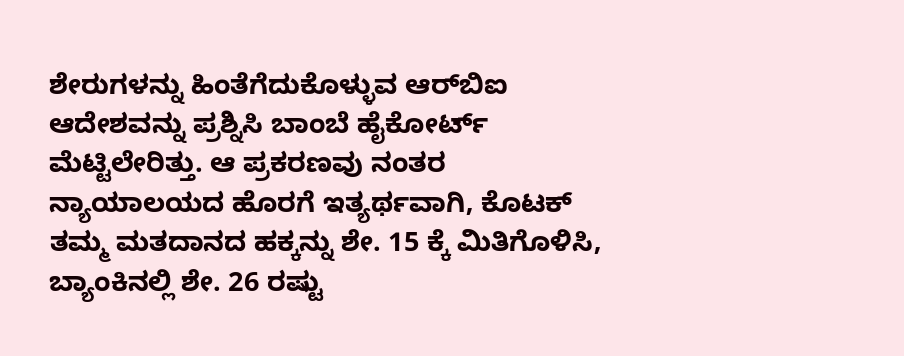ಶೇರುಗಳನ್ನು ಹಿಂತೆಗೆದುಕೊಳ್ಳುವ ಆರ್‌ಬಿಐ ಆದೇಶವನ್ನು ಪ್ರಶ್ನಿಸಿ ಬಾಂಬೆ ಹೈಕೋರ್ಟ್ ಮೆಟ್ಟಿಲೇರಿತ್ತು. ಆ ಪ್ರಕರಣವು ನಂತರ ನ್ಯಾಯಾಲಯದ ಹೊರಗೆ ಇತ್ಯರ್ಥವಾಗಿ, ಕೊಟಕ್ ತಮ್ಮ ಮತದಾನದ ಹಕ್ಕನ್ನು ಶೇ. 15 ಕ್ಕೆ ಮಿತಿಗೊಳಿಸಿ, ಬ್ಯಾಂಕಿನಲ್ಲಿ ಶೇ. 26 ರಷ್ಟು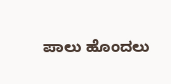ಪಾಲು ಹೊಂದಲು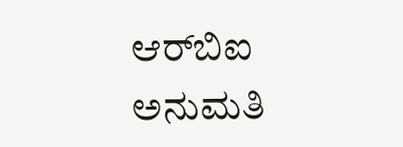ಆರ್‌ಬಿಐ ಅನುಮತಿ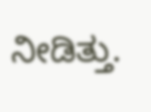ನೀಡಿತ್ತು.